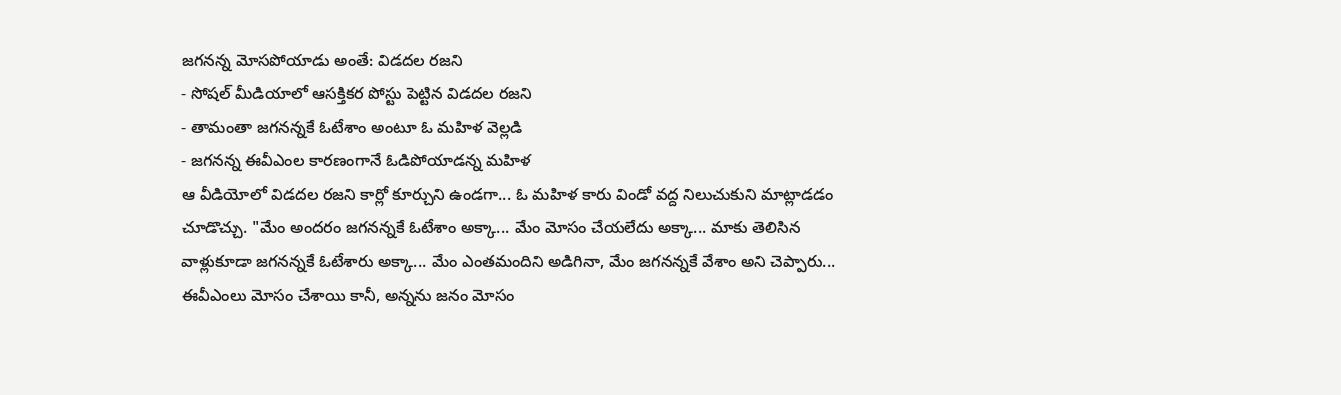జగనన్న మోసపోయాడు అంతే: విడదల రజని
- సోషల్ మీడియాలో ఆసక్తికర పోస్టు పెట్టిన విడదల రజని
- తామంతా జగనన్నకే ఓటేశాం అంటూ ఓ మహిళ వెల్లడి
- జగనన్న ఈవీఎంల కారణంగానే ఓడిపోయాడన్న మహిళ
ఆ వీడియోలో విడదల రజని కార్లో కూర్చుని ఉండగా... ఓ మహిళ కారు విండో వద్ద నిలుచుకుని మాట్లాడడం చూడొచ్చు. "మేం అందరం జగనన్నకే ఓటేశాం అక్కా... మేం మోసం చేయలేదు అక్కా... మాకు తెలిసిన వాళ్లుకూడా జగనన్నకే ఓటేశారు అక్కా... మేం ఎంతమందిని అడిగినా, మేం జగనన్నకే వేశాం అని చెప్పారు... ఈవీఎంలు మోసం చేశాయి కానీ, అన్నను జనం మోసం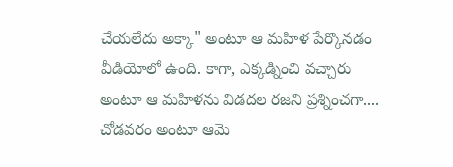చేయలేదు అక్కా" అంటూ ఆ మహిళ పేర్కొనడం వీడియోలో ఉంది. కాగా, ఎక్కడ్నించి వచ్చారు అంటూ ఆ మహిళను విడదల రజని ప్రశ్నించగా.... చోడవరం అంటూ ఆమె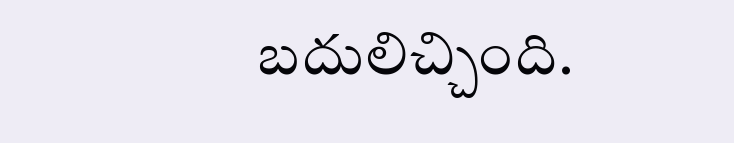బదులిచ్చింది.